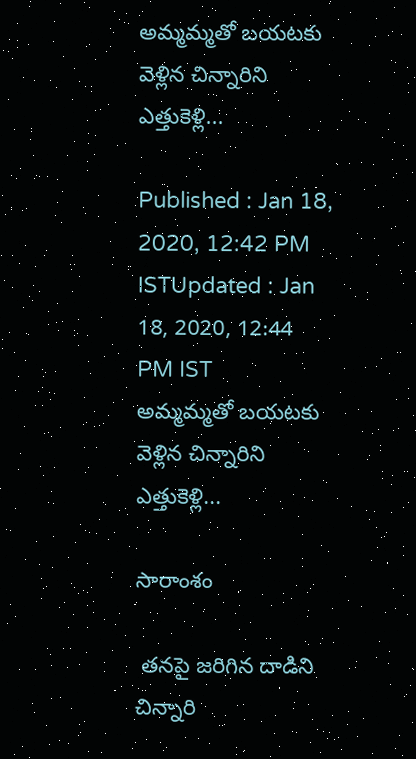అమ్మమ్మతో బయటకు వెళ్లిన చిన్నారిని ఎత్తుకెళ్లి...

Published : Jan 18, 2020, 12:42 PM ISTUpdated : Jan 18, 2020, 12:44 PM IST
అమ్మమ్మతో బయటకు వెళ్లిన చిన్నారిని ఎత్తుకెళ్లి...

సారాంశం

 తనపై జరిగిన దాడిని చిన్నారి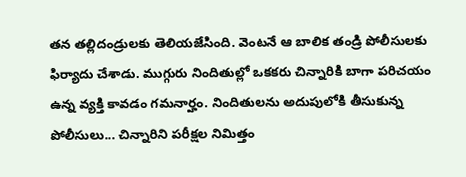తన తల్లిదండ్రులకు తెలియజేసింది. వెంటనే ఆ బాలిక తండ్రి పోలీసులకు ఫిర్యాదు చేశాడు. ముగ్గురు నిందితుల్లో ఒకకరు చిన్నారికి బాగా పరిచయం ఉన్న వ్యక్తి కావడం గమనార్హం. నిందితులను అదుపులోకి తీసుకున్న పోలీసులు... చిన్నారిని పరీక్షల నిమిత్తం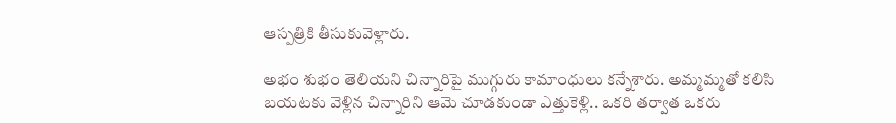ఆస్పత్రికి తీసుకువెళ్లారు.

అభం శుభం తెలియని చిన్నారిపై ముగ్గురు కామాంధులు కన్నేశారు. అమ్మమ్మతో కలిసి బయటకు వెళ్లిన చిన్నారిని ఆమె చూడకుండా ఎత్తుకెళ్లి.. ఒకరి తర్వాత ఒకరు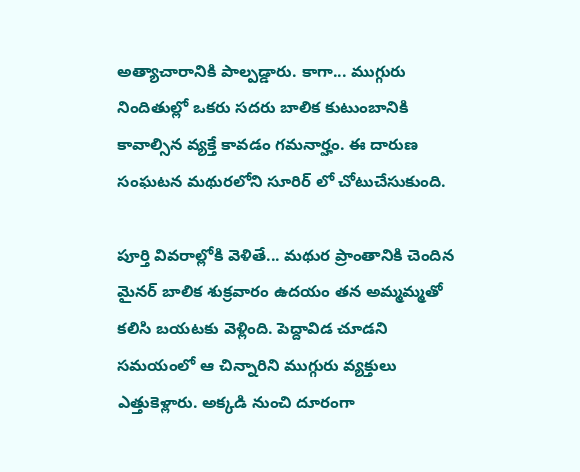అత్యాచారానికి పాల్పడ్డారు. కాగా... ముగ్గురు నిందితుల్లో ఒకరు సదరు బాలిక కుటుంబానికి కావాల్సిన వ్యక్తే కావడం గమనార్హం. ఈ దారుణ సంఘటన మథురలోని సూరిర్ లో చోటుచేసుకుంది.

పూర్తి వివరాల్లోకి వెళితే... మథుర ప్రాంతానికి చెందిన మైనర్ బాలిక శుక్రవారం ఉదయం తన అమ్మమ్మతో కలిసి బయటకు వెళ్లింది. పెద్దావిడ చూడని సమయంలో ఆ చిన్నారిని ముగ్గురు వ్యక్తులు ఎత్తుకెళ్లారు. అక్కడి నుంచి దూరంగా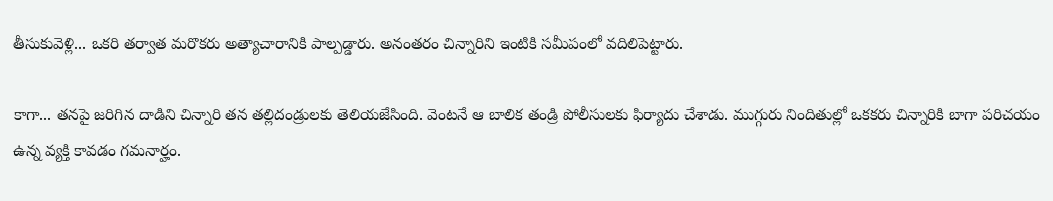తీసుకువెళ్లి... ఒకరి తర్వాత మరొకరు అత్యాచారానికి పాల్పడ్డారు. అనంతరం చిన్నారిని ఇంటికి సమీపంలో వదిలిపెట్టారు.

కాగా... తనపై జరిగిన దాడిని చిన్నారి తన తల్లిదండ్రులకు తెలియజేసింది. వెంటనే ఆ బాలిక తండ్రి పోలీసులకు ఫిర్యాదు చేశాడు. ముగ్గురు నిందితుల్లో ఒకకరు చిన్నారికి బాగా పరిచయం ఉన్న వ్యక్తి కావడం గమనార్హం.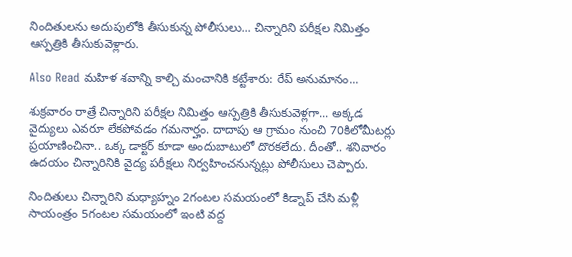నిందితులను అదుపులోకి తీసుకున్న పోలీసులు... చిన్నారిని పరీక్షల నిమిత్తం ఆస్పత్రికి తీసుకువెళ్లారు.

Also Read మహిళ శవాన్ని కాల్చి మంచానికి కట్టేశారు: రేప్ అనుమానం...

శుక్రవారం రాత్రే చిన్నారిని పరీక్షల నిమిత్తం ఆస్పత్రికి తీసుకువెళ్లగా... అక్కడ వైద్యులు ఎవరూ లేకపోవడం గమనార్హం. దాదాపు ఆ గ్రామం నుంచి 70కిలోమీటర్లు ప్రయాణించినా.. ఒక్క డాక్టర్ కూడా అందుబాటులో దొరకలేదు. దీంతో.. శనివారం ఉదయం చిన్నారినికి వైద్య పరీక్షలు నిర్వహించనున్నట్లు పోలీసులు చెప్పారు.

నిందితులు చిన్నారిని మధ్యాహ్నం 2గంటల సమయంలో కిడ్నాప్ చేసి మళ్లీ సాయంత్రం 5గంటల సమయంలో ఇంటి వద్ద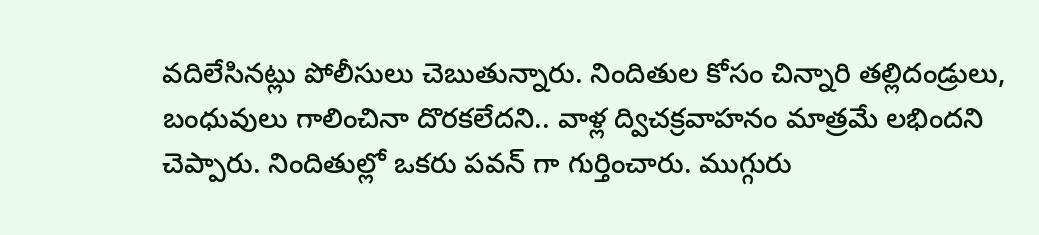వదిలేసినట్లు పోలీసులు చెబుతున్నారు. నిందితుల కోసం చిన్నారి తల్లిదండ్రులు, బంధువులు గాలించినా దొరకలేదని.. వాళ్ల ద్విచక్రవాహనం మాత్రమే లభిందని చెప్పారు. నిందితుల్లో ఒకరు పవన్ గా గుర్తించారు. ముగ్గురు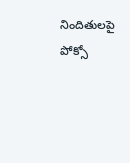నిందితులపై పోక్సో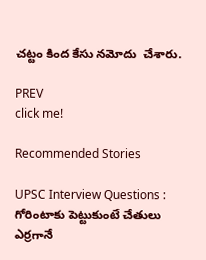చట్టం కింద కేసు నమోదు  చేశారు.

PREV
click me!

Recommended Stories

UPSC Interview Questions : గోరింటాకు పెట్టుకుంటే చేతులు ఎర్రగానే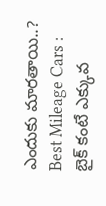ఎందుకు మారతాయి..?
Best Mileage Cars : బైక్ కంటే ఎక్కువ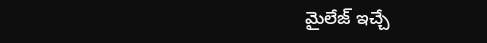మైలేజ్ ఇచ్చే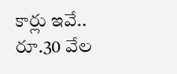కార్లు ఇవే.. రూ.30 వేల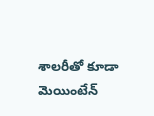శాలరీతో కూడా మెయింటేన్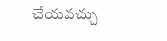చేయవచ్చు